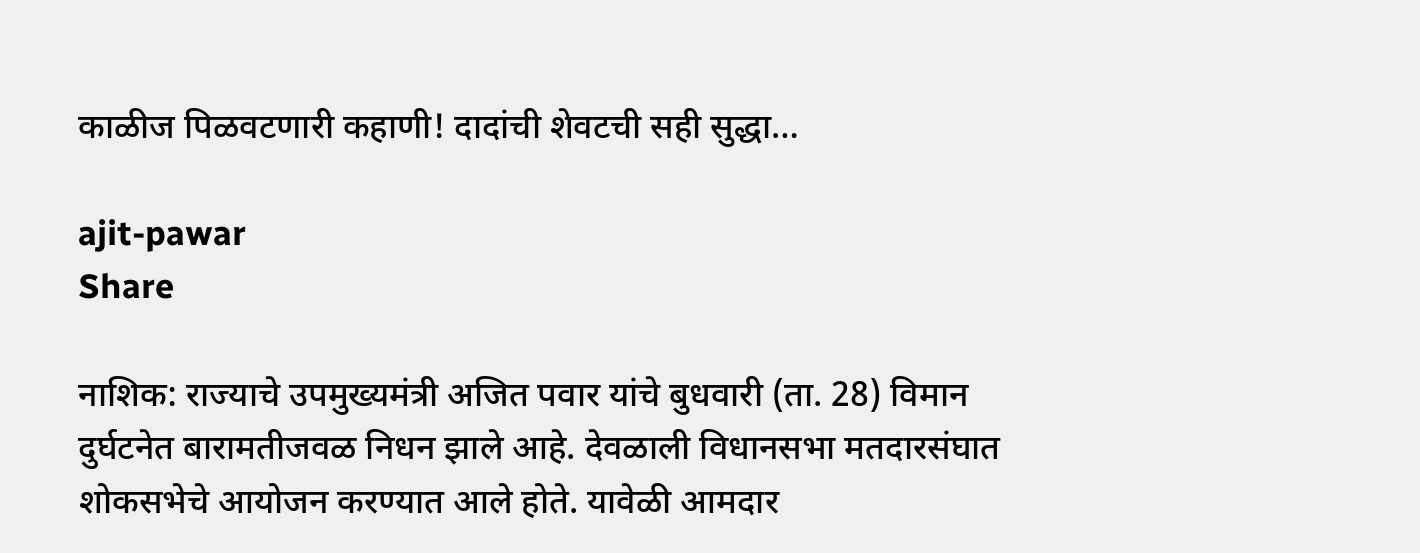काळीज पिळवटणारी कहाणी! दादांची शेवटची सही सुद्धा…

ajit-pawar
Share

नाशिक: राज्याचे उपमुख्यमंत्री अजित पवार यांचे बुधवारी (ता. 28) विमान दुर्घटनेत बारामतीजवळ निधन झाले आहे. देवळाली विधानसभा मतदारसंघात शोकसभेचे आयोजन करण्यात आले होते. यावेळी आमदार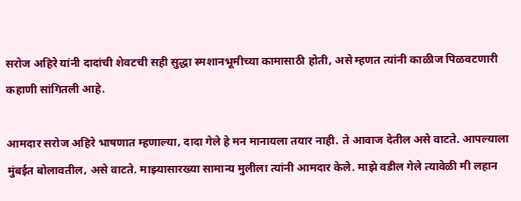सरोज अहिरे यांनी दादांची शेवटची सही सुद्धा स्मशानभूमीच्या कामासाठी होती, असे म्हणत त्यांनी काळीज पिळवटणारी कहाणी सांगितली आहे.

आमदार सरोज अहिरे भाषणात म्हणाल्या, दादा गेले हे मन मानायला तयार नाही. ते आवाज देतील असे वाटते. आपल्याला मुंबईत बोलावतील, असे वाटते. माझ्यासारख्या सामान्य मुलीला त्यांनी आमदार केले. माझे वडील गेले त्यावेळी मी लहान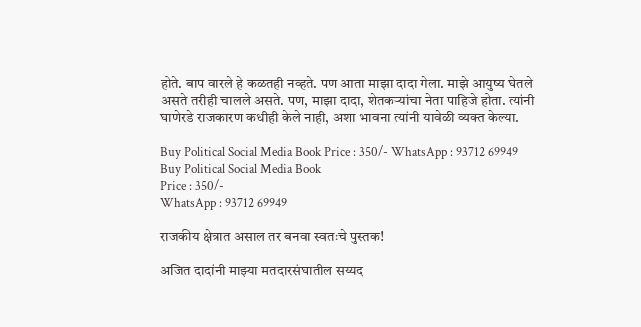होते. बाप वारले हे कळतही नव्हते. पण आता माझा दादा गेला. माझे आयुष्य घेतले असते तरीही चालले असते. पण, माझा दादा, शेतकऱ्यांचा नेता पाहिजे होता. त्यांनी घाणेरडे राजकारण कधीही केले नाही, अशा भावना त्यांनी यावेळी व्यक्त केल्या.

Buy Political Social Media Book Price : 350/- WhatsApp : 93712 69949
Buy Political Social Media Book
Price : 350/-
WhatsApp : 93712 69949

राजकीय क्षेत्रात असाल तर बनवा स्वतःचे पुस्तक!

अजित दादांनी माझ्या मतदारसंघातील सय्यद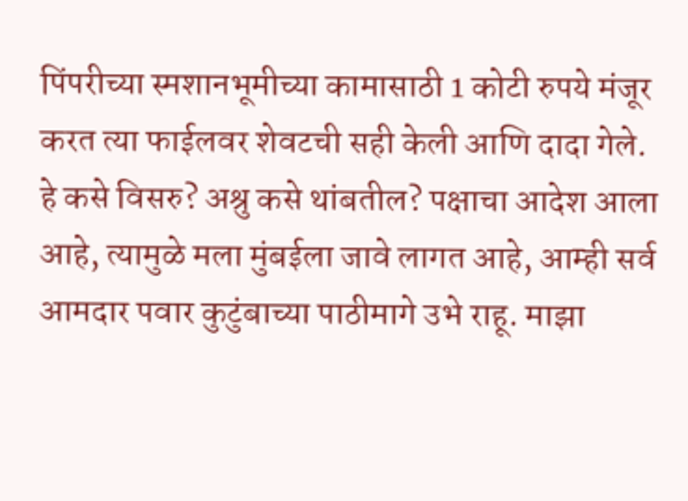पिंपरीच्या स्मशानभूमीच्या कामासाठी 1 कोटी रुपये मंजूर करत त्या फाईलवर शेवटची सही केली आणि दादा गेले. हे कसे विसरु? अश्रु कसे थांबतील? पक्षाचा आदेश आला आहे, त्यामुळे मला मुंबईला जावे लागत आहे, आम्ही सर्व आमदार पवार कुटुंबाच्या पाठीमागे उभे राहू. माझा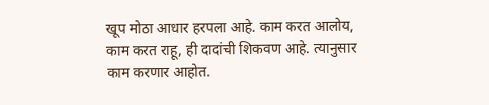खूप मोठा आधार हरपला आहे. काम करत आलोय, काम करत राहू, ही दादांची शिकवण आहे. त्यानुसार काम करणार आहोत.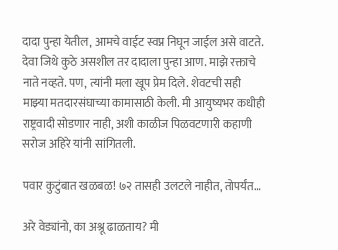दादा पुन्हा येतील, आमचे वाईट स्वप्न निघून जाईल असे वाटते. देवा जिथे कुठे असशील तर दादाला पुन्हा आण. माझे रक्ताचे नाते नव्हते. पण, त्यांनी मला खूप प्रेम दिले. शेवटची सही माझ्या मतदारसंघाच्या कामासाठी केली. मी आयुष्यभर कधीही राष्ट्रवादी सोडणार नाही, अशी काळीज पिळवटणारी कहाणी सरोज अहिरे यांनी सांगितली.

पवार कुटुंबात खळबळ! ७२ तासही उलटले नाहीत, तोपर्यंत…

अरे वेड्यांनो, का अश्रू ढाळताय? मी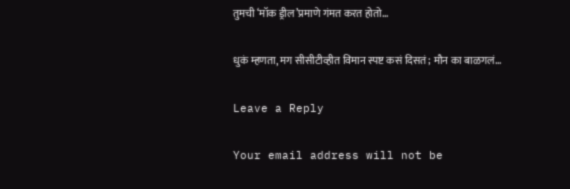तुमची ‘मॉक ड्रील’प्रमाणे गंमत करत होतो…

धुकं म्हणता, मग सीसीटीव्हीत विमान स्पष्ट कसं दिसतं; मौन का बाळगलं…

Leave a Reply

Your email address will not be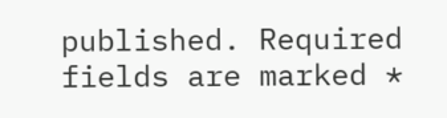published. Required fields are marked *